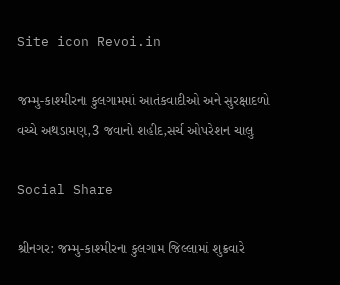Site icon Revoi.in

જમ્મુ-કાશ્મીરના કુલગામમાં આતંકવાદીઓ અને સુરક્ષાદળો વચ્ચે અથડામણ,3 જવાનો શહીદ,સર્ચ ઓપરેશન ચાલુ

Social Share

શ્રીનગર: જમ્મુ-કાશ્મીરના કુલગામ જિલ્લામાં શુક્રવારે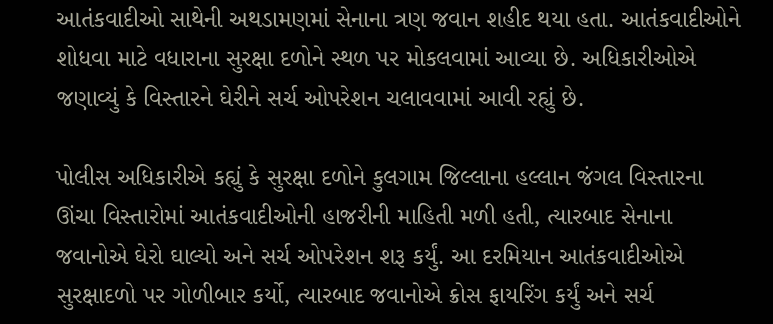આતંકવાદીઓ સાથેની અથડામણમાં સેનાના ત્રણ જવાન શહીદ થયા હતા. આતંકવાદીઓને શોધવા માટે વધારાના સુરક્ષા દળોને સ્થળ પર મોકલવામાં આવ્યા છે. અધિકારીઓએ જણાવ્યું કે વિસ્તારને ઘેરીને સર્ચ ઓપરેશન ચલાવવામાં આવી રહ્યું છે.

પોલીસ અધિકારીએ કહ્યું કે સુરક્ષા દળોને કુલગામ જિલ્લાના હલ્લાન જંગલ વિસ્તારના ઊંચા વિસ્તારોમાં આતંકવાદીઓની હાજરીની માહિતી મળી હતી, ત્યારબાદ સેનાના જવાનોએ ઘેરો ઘાલ્યો અને સર્ચ ઓપરેશન શરૂ કર્યું. આ દરમિયાન આતંકવાદીઓએ સુરક્ષાદળો પર ગોળીબાર કર્યો, ત્યારબાદ જવાનોએ ક્રોસ ફાયરિંગ કર્યું અને સર્ચ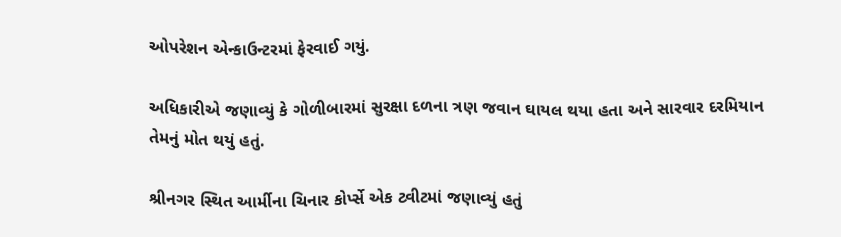ઓપરેશન એન્કાઉન્ટરમાં ફેરવાઈ ગયું.

અધિકારીએ જણાવ્યું કે ગોળીબારમાં સુરક્ષા દળના ત્રણ જવાન ઘાયલ થયા હતા અને સારવાર દરમિયાન તેમનું મોત થયું હતું.

શ્રીનગર સ્થિત આર્મીના ચિનાર કોર્પ્સે એક ટ્વીટમાં જણાવ્યું હતું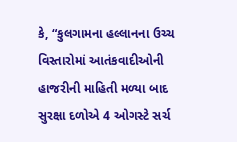કે, “કુલગામના હલ્લાનના ઉચ્ચ વિસ્તારોમાં આતંકવાદીઓની હાજરીની માહિતી મળ્યા બાદ સુરક્ષા દળોએ 4 ઓગસ્ટે સર્ચ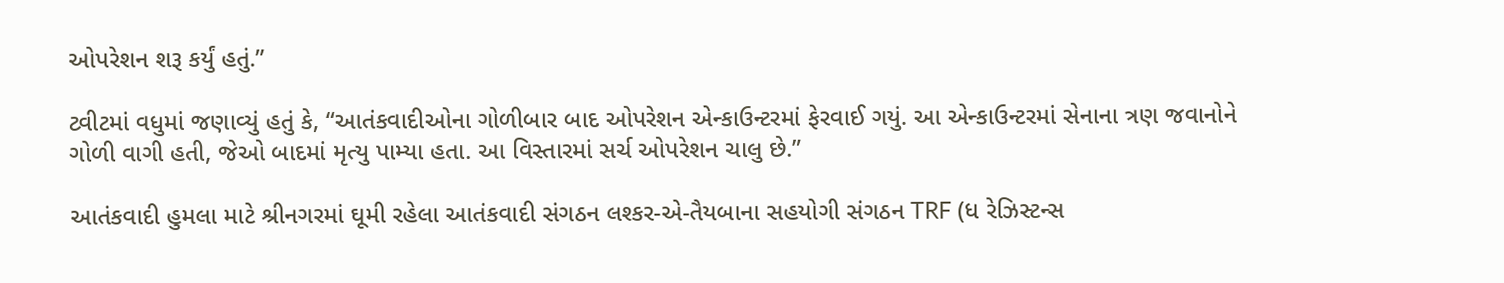ઓપરેશન શરૂ કર્યું હતું.”

ટ્વીટમાં વધુમાં જણાવ્યું હતું કે, “આતંકવાદીઓના ગોળીબાર બાદ ઓપરેશન એન્કાઉન્ટરમાં ફેરવાઈ ગયું. આ એન્કાઉન્ટરમાં સેનાના ત્રણ જવાનોને ગોળી વાગી હતી, જેઓ બાદમાં મૃત્યુ પામ્યા હતા. આ વિસ્તારમાં સર્ચ ઓપરેશન ચાલુ છે.”

આતંકવાદી હુમલા માટે શ્રીનગરમાં ઘૂમી રહેલા આતંકવાદી સંગઠન લશ્કર-એ-તૈયબાના સહયોગી સંગઠન TRF (ધ રેઝિસ્ટન્સ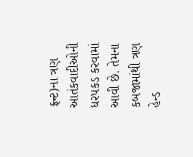ફ્રન્ટ)ના ત્રણ આતંકવાદીઓની ધરપકડ કરવામાં આવી છે. તેમના કબજામાંથી ત્રણ હેન્ડ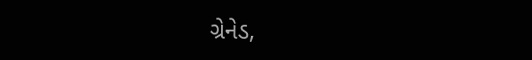ગ્રેનેડ,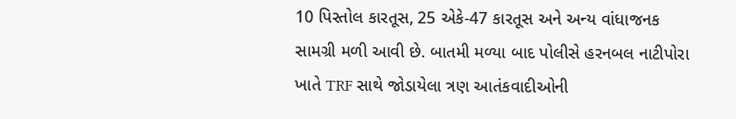10 પિસ્તોલ કારતૂસ, 25 એકે-47 કારતૂસ અને અન્ય વાંધાજનક સામગ્રી મળી આવી છે. બાતમી મળ્યા બાદ પોલીસે હરનબલ નાટીપોરા ખાતે TRF સાથે જોડાયેલા ત્રણ આતંકવાદીઓની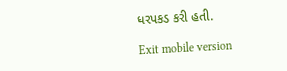ધરપકડ કરી હતી.

Exit mobile version